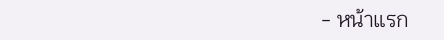- หน้าแรก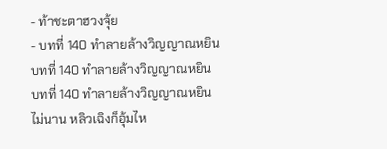- ท้าชะตาฮวงจุ้ย
- บทที่ 140 ทำลายล้างวิญญาณหยิน
บทที่ 140 ทำลายล้างวิญญาณหยิน
บทที่ 140 ทำลายล้างวิญญาณหยิน
ไม่นาน หลิวเฉิงก็อุ้มไห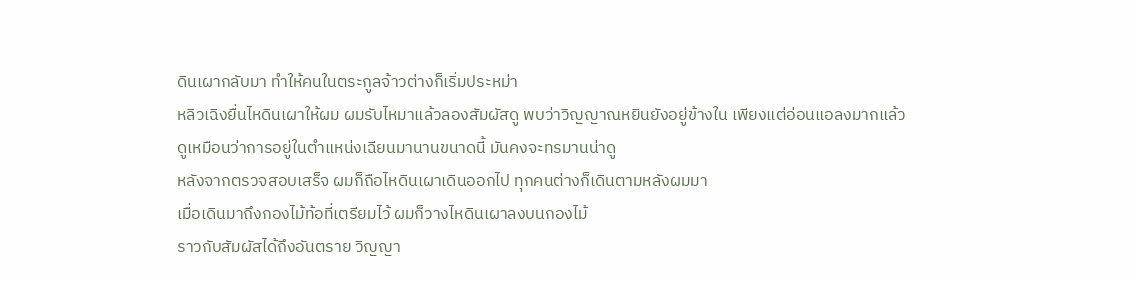ดินเผากลับมา ทำให้คนในตระกูลจ้าวต่างก็เริ่มประหม่า
หลิวเฉิงยื่นไหดินเผาให้ผม ผมรับไหมาแล้วลองสัมผัสดู พบว่าวิญญาณหยินยังอยู่ข้างใน เพียงแต่อ่อนแอลงมากแล้ว
ดูเหมือนว่าการอยู่ในตำแหน่งเฉียนมานานขนาดนี้ มันคงจะทรมานน่าดู
หลังจากตรวจสอบเสร็จ ผมก็ถือไหดินเผาเดินออกไป ทุกคนต่างก็เดินตามหลังผมมา
เมื่อเดินมาถึงกองไม้ท้อที่เตรียมไว้ ผมก็วางไหดินเผาลงบนกองไม้
ราวกับสัมผัสได้ถึงอันตราย วิญญา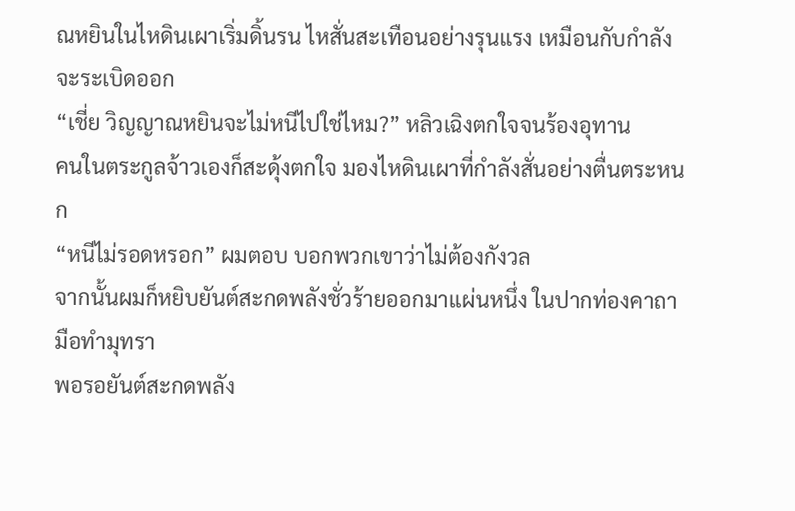ณหยินในไหดินเผาเริ่มดิ้นรน ไหสั่นสะเทือนอย่างรุนแรง เหมือนกับกำลังจะระเบิดออก
“เชี่ย วิญญาณหยินจะไม่หนีไปใช่ไหม?” หลิวเฉิงตกใจจนร้องอุทาน
คนในตระกูลจ้าวเองก็สะดุ้งตกใจ มองไหดินเผาที่กำลังสั่นอย่างตื่นตระหนก
“หนีไม่รอดหรอก” ผมตอบ บอกพวกเขาว่าไม่ต้องกังวล
จากนั้นผมก็หยิบยันต์สะกดพลังชั่วร้ายออกมาแผ่นหนึ่ง ในปากท่องคาถา มือทำมุทรา
พอรอยันต์สะกดพลัง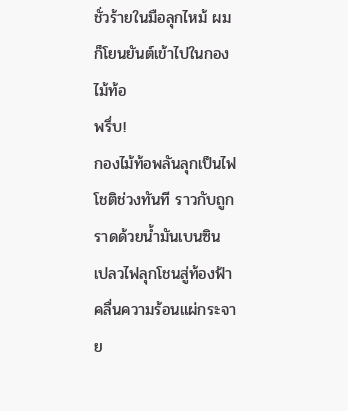ชั่วร้ายในมือลุกไหม้ ผมก็โยนยันต์เข้าไปในกองไม้ท้อ
พรึ่บ!
กองไม้ท้อพลันลุกเป็นไฟโชติช่วงทันที ราวกับถูกราดด้วยน้ำมันเบนซิน
เปลวไฟลุกโชนสู่ท้องฟ้า คลื่นความร้อนแผ่กระจาย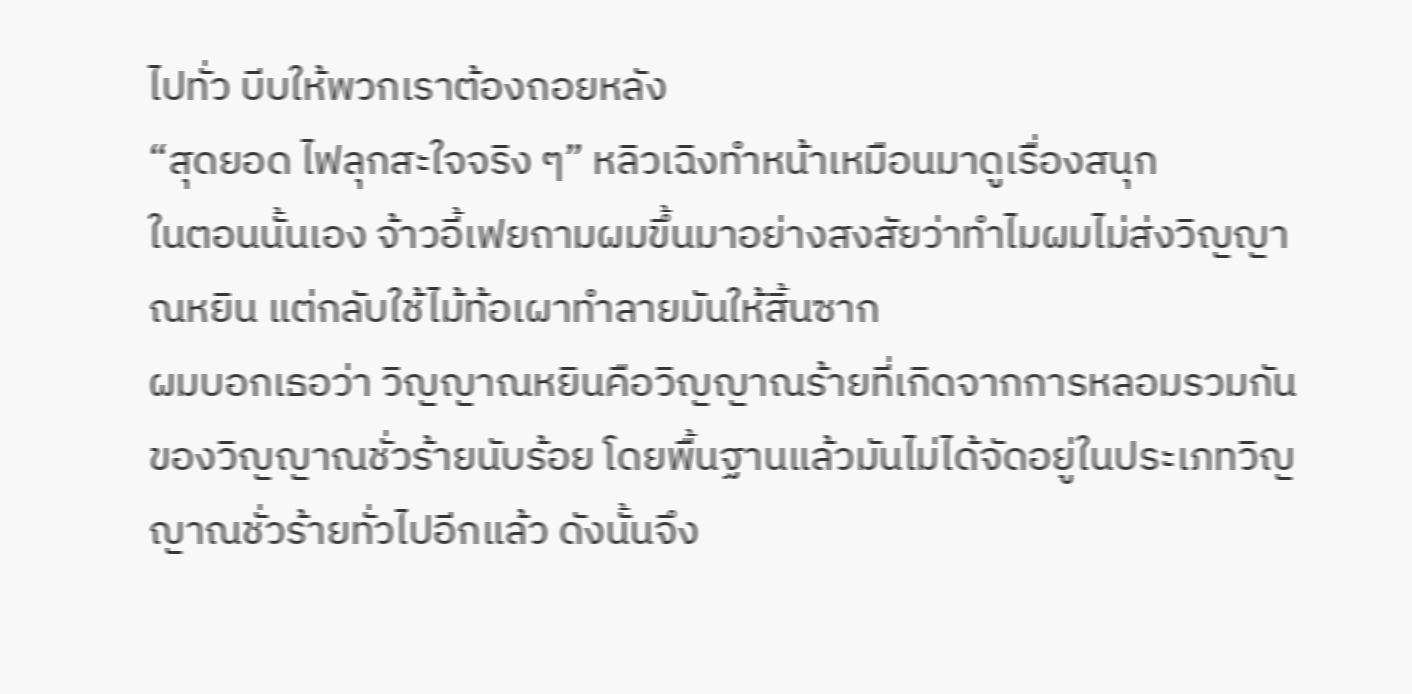ไปทั่ว บีบให้พวกเราต้องถอยหลัง
“สุดยอด ไฟลุกสะใจจริง ๆ” หลิวเฉิงทำหน้าเหมือนมาดูเรื่องสนุก
ในตอนนั้นเอง จ้าวอี้เฟยถามผมขึ้นมาอย่างสงสัยว่าทำไมผมไม่ส่งวิญญาณหยิน แต่กลับใช้ไม้ท้อเผาทำลายมันให้สิ้นซาก
ผมบอกเธอว่า วิญญาณหยินคือวิญญาณร้ายที่เกิดจากการหลอมรวมกันของวิญญาณชั่วร้ายนับร้อย โดยพื้นฐานแล้วมันไม่ได้จัดอยู่ในประเภทวิญญาณชั่วร้ายทั่วไปอีกแล้ว ดังนั้นจึง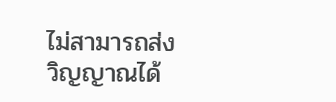ไม่สามารถส่งวิญญาณได้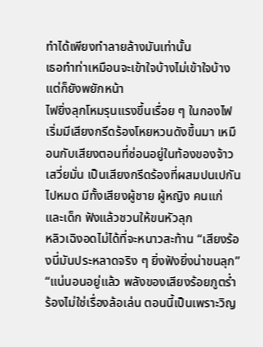ทำได้เพียงทำลายล้างมันเท่านั้น
เธอทำท่าเหมือนจะเข้าใจบ้างไม่เข้าใจบ้าง แต่ก็ยังพยักหน้า
ไฟยิ่งลุกโหมรุนแรงขึ้นเรื่อย ๆ ในกองไฟเริ่มมีเสียงกรีดร้องโหยหวนดังขึ้นมา เหมือนกับเสียงตอนที่ซ่อนอยู่ในท้องของจ้าวเสวี่ยมั่น เป็นเสียงกรีดร้องที่ผสมปนเปกันไปหมด มีทั้งเสียงผู้ชาย ผู้หญิง คนแก่ และเด็ก ฟังแล้วชวนให้ขนหัวลุก
หลิวเฉิงอดไม่ได้ที่จะหนาวสะท้าน “เสียงร้องนี่มันประหลาดจริง ๆ ยิ่งฟังยิ่งน่าขนลุก”
“แน่นอนอยู่แล้ว พลังของเสียงร้อยภูตร่ำร้องไม่ใช่เรื่องล้อเล่น ตอนนี้เป็นเพราะวิญ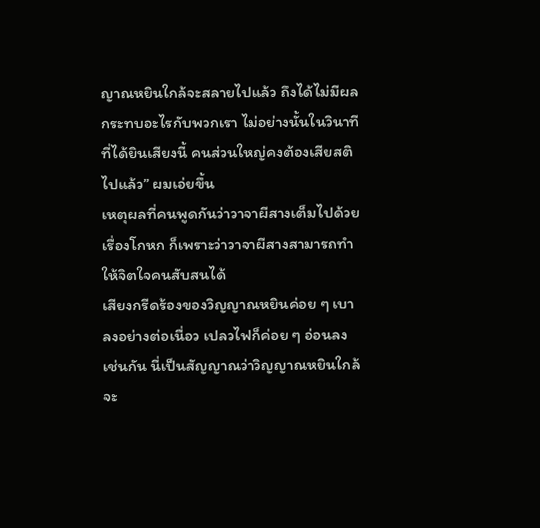ญาณหยินใกล้จะสลายไปแล้ว ถึงได้ไม่มีผลกระทบอะไรกับพวกเรา ไม่อย่างนั้นในวินาทีที่ได้ยินเสียงนี้ คนส่วนใหญ่คงต้องเสียสติไปแล้ว” ผมเอ่ยขึ้น
เหตุผลที่คนพูดกันว่าวาจาผีสางเต็มไปด้วยเรื่องโกหก ก็เพราะว่าวาจาผีสางสามารถทำให้จิตใจคนสับสนได้
เสียงกรีดร้องของวิญญาณหยินค่อย ๆ เบาลงอย่างต่อเนื่อว เปลวไฟก็ค่อย ๆ อ่อนลงเช่นกัน นี่เป็นสัญญาณว่าวิญญาณหยินใกล้จะ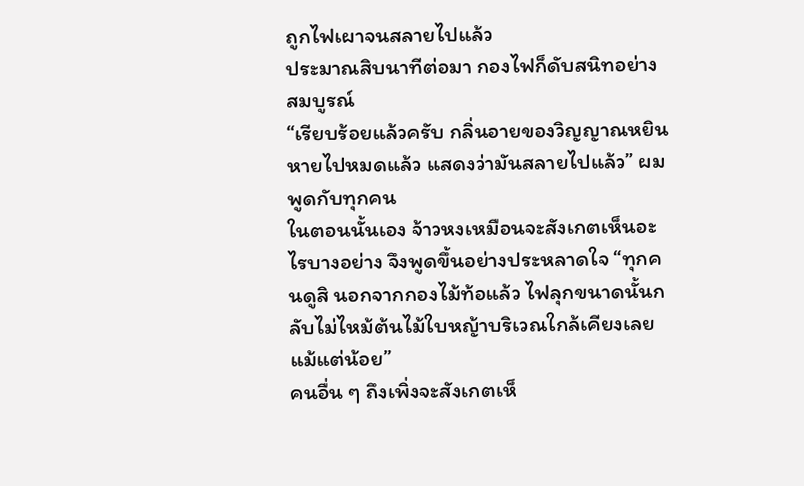ถูกไฟเผาจนสลายไปแล้ว
ประมาณสิบนาทีต่อมา กองไฟก็ดับสนิทอย่างสมบูรณ์
“เรียบร้อยแล้วครับ กลิ่นอายของวิญญาณหยินหายไปหมดแล้ว แสดงว่ามันสลายไปแล้ว” ผมพูดกับทุกคน
ในตอนนั้นเอง จ้าวหงเหมือนจะสังเกตเห็นอะไรบางอย่าง จึงพูดขึ้นอย่างประหลาดใจ “ทุกคนดูสิ นอกจากกองไม้ท้อแล้ว ไฟลุกขนาดนั้นกลับไม่ไหม้ต้นไม้ใบหญ้าบริเวณใกล้เคียงเลยแม้แต่น้อย”
คนอื่น ๆ ถึงเพิ่งจะสังเกตเห็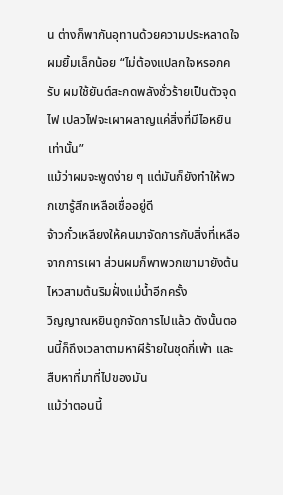น ต่างก็พากันอุทานด้วยความประหลาดใจ
ผมยิ้มเล็กน้อย “ไม่ต้องแปลกใจหรอกครับ ผมใช้ยันต์สะกดพลังชั่วร้ายเป็นตัวจุดไฟ เปลวไฟจะเผาผลาญแค่สิ่งที่มีไอหยินเท่านั้น”
แม้ว่าผมจะพูดง่าย ๆ แต่มันก็ยังทำให้พวกเขารู้สึกเหลือเชื่ออยู่ดี
จ้าวกั๋วเหลียงให้คนมาจัดการกับสิ่งที่เหลือจากการเผา ส่วนผมก็พาพวกเขามายังต้นไหวสามต้นริมฝั่งแม่น้ำอีกครั้ง
วิญญาณหยินถูกจัดการไปแล้ว ดังนั้นตอนนี้ก็ถึงเวลาตามหาผีร้ายในชุดกี่เพ้า และสืบหาที่มาที่ไปของมัน
แม้ว่าตอนนี้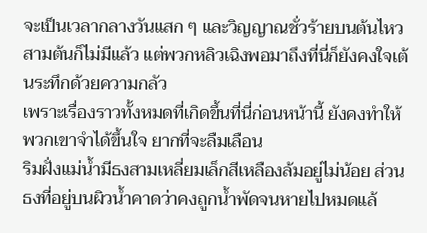จะเป็นเวลากลางวันแสก ๆ และวิญญาณชั่วร้ายบนต้นไหวสามต้นก็ไม่มีแล้ว แต่พวกหลิวเฉิงพอมาถึงที่นี่ก็ยังคงใจเต้นระทึกด้วยความกลัว
เพราะเรื่องราวทั้งหมดที่เกิดขึ้นที่นี่ก่อนหน้านี้ ยังคงทำให้พวกเขาจำได้ขึ้นใจ ยากที่จะลืมเลือน
ริมฝั่งแม่น้ำมีธงสามเหลี่ยมเล็กสีเหลืองล้มอยู่ไม่น้อย ส่วนธงที่อยู่บนผิวน้ำคาดว่าคงถูกน้ำพัดจนหายไปหมดแล้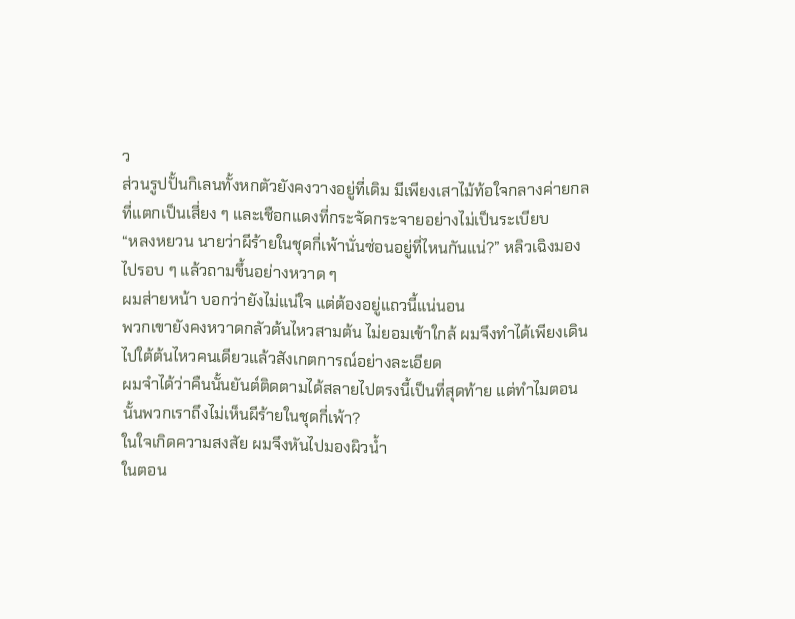ว
ส่วนรูปปั้นกิเลนทั้งหกตัวยังคงวางอยู่ที่เดิม มีเพียงเสาไม้ท้อใจกลางค่ายกลที่แตกเป็นเสี่ยง ๆ และเชือกแดงที่กระจัดกระจายอย่างไม่เป็นระเบียบ
“หลงหยวน นายว่าผีร้ายในชุดกี่เพ้านั่นซ่อนอยู่ที่ไหนกันแน่?” หลิวเฉิงมองไปรอบ ๆ แล้วถามขึ้นอย่างหวาด ๆ
ผมส่ายหน้า บอกว่ายังไม่แน่ใจ แต่ต้องอยู่แถวนี้แน่นอน
พวกเขายังคงหวาดกลัวต้นไหวสามต้น ไม่ยอมเข้าใกล้ ผมจึงทำได้เพียงเดินไปใต้ต้นไหวคนเดียวแล้วสังเกตการณ์อย่างละเอียด
ผมจำได้ว่าคืนนั้นยันต์ติดตามได้สลายไปตรงนี้เป็นที่สุดท้าย แต่ทำไมตอนนั้นพวกเราถึงไม่เห็นผีร้ายในชุดกี่เพ้า?
ในใจเกิดความสงสัย ผมจึงหันไปมองผิวน้ำ
ในตอน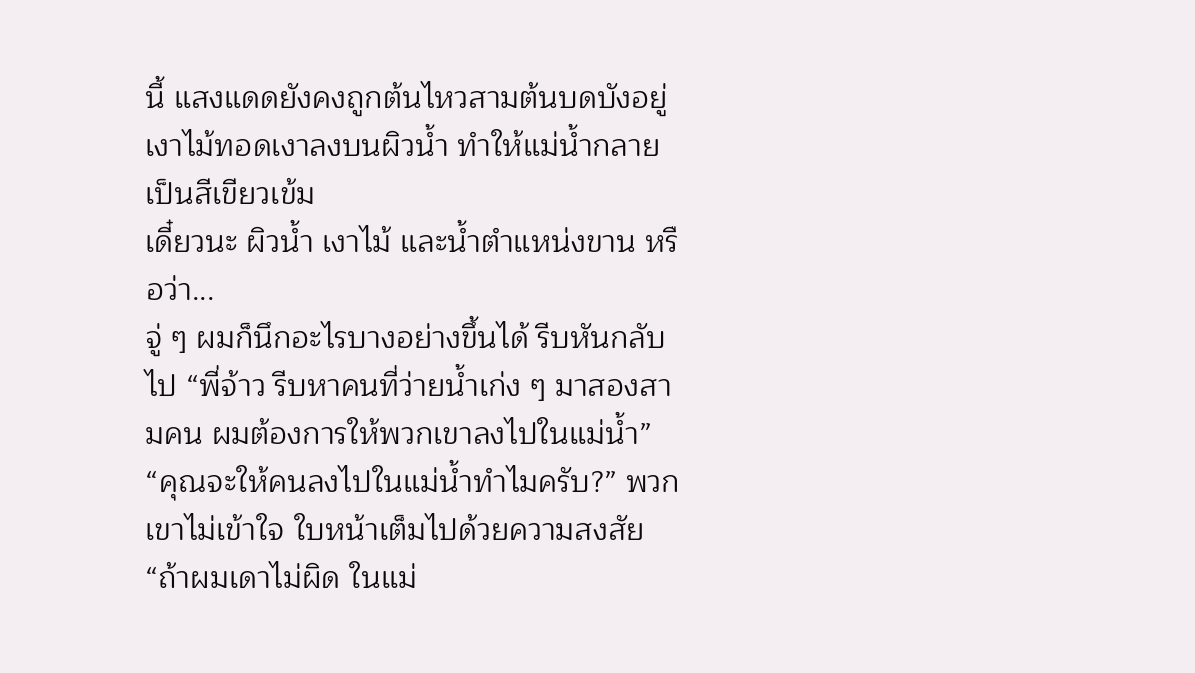นี้ แสงแดดยังคงถูกต้นไหวสามต้นบดบังอยู่ เงาไม้ทอดเงาลงบนผิวน้ำ ทำให้แม่น้ำกลายเป็นสีเขียวเข้ม
เดี๋ยวนะ ผิวน้ำ เงาไม้ และน้ำตำแหน่งขาน หรือว่า...
จู่ ๆ ผมก็นึกอะไรบางอย่างขึ้นได้ รีบหันกลับไป “พี่จ้าว รีบหาคนที่ว่ายน้ำเก่ง ๆ มาสองสามคน ผมต้องการให้พวกเขาลงไปในแม่น้ำ”
“คุณจะให้คนลงไปในแม่น้ำทำไมครับ?” พวกเขาไม่เข้าใจ ใบหน้าเต็มไปด้วยความสงสัย
“ถ้าผมเดาไม่ผิด ในแม่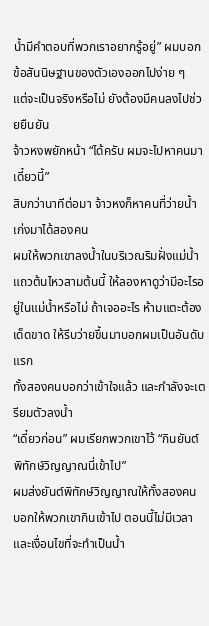น้ำมีคำตอบที่พวกเราอยากรู้อยู่” ผมบอกข้อสันนิษฐานของตัวเองออกไปง่าย ๆ
แต่จะเป็นจริงหรือไม่ ยังต้องมีคนลงไปช่วยยืนยัน
จ้าวหงพยักหน้า “ได้ครับ ผมจะไปหาคนมาเดี๋ยวนี้”
สิบกว่านาทีต่อมา จ้าวหงก็หาคนที่ว่ายน้ำเก่งมาได้สองคน
ผมให้พวกเขาลงน้ำในบริเวณริมฝั่งแม่น้ำแถวต้นไหวสามต้นนี้ ให้ลองหาดูว่ามีอะไรอยู่ในแม่น้ำหรือไม่ ถ้าเจออะไร ห้ามแตะต้องเด็ดขาด ให้รีบว่ายขึ้นมาบอกผมเป็นอันดับแรก
ทั้งสองคนบอกว่าเข้าใจแล้ว และกำลังจะเตรียมตัวลงน้ำ
“เดี๋ยวก่อน” ผมเรียกพวกเขาไว้ “กินยันต์พิทักษ์วิญญาณนี่เข้าไป”
ผมส่งยันต์พิทักษ์วิญญาณให้ทั้งสองคน บอกให้พวกเขากินเข้าไป ตอนนี้ไม่มีเวลาและเงื่อนไขที่จะทำเป็นน้ำ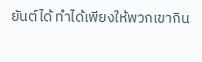ยันต์ได้ ทำได้เพียงให้พวกเขากิน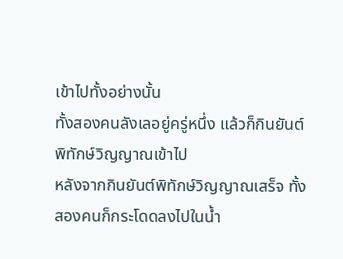เข้าไปทั้งอย่างนั้น
ทั้งสองคนลังเลอยู่ครู่หนึ่ง แล้วก็กินยันต์พิทักษ์วิญญาณเข้าไป
หลังจากกินยันต์พิทักษ์วิญญาณเสร็จ ทั้งสองคนก็กระโดดลงไปในน้ำ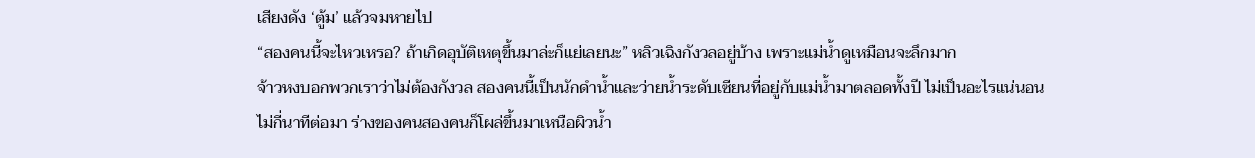เสียงดัง ‘ตู้ม’ แล้วจมหายไป
“สองคนนี้จะไหวเหรอ? ถ้าเกิดอุบัติเหตุขึ้นมาล่ะก็แย่เลยนะ” หลิวเฉิงกังวลอยู่บ้าง เพราะแม่น้ำดูเหมือนจะลึกมาก
จ้าวหงบอกพวกเราว่าไม่ต้องกังวล สองคนนี้เป็นนักดำน้ำและว่ายน้ำระดับเซียนที่อยู่กับแม่น้ำมาตลอดทั้งปี ไม่เป็นอะไรแน่นอน
ไม่กี่นาทีต่อมา ร่างของคนสองคนก็โผล่ขึ้นมาเหนือผิวน้ำ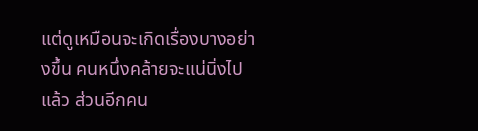แต่ดูเหมือนจะเกิดเรื่องบางอย่างขึ้น คนหนึ่งคล้ายจะแน่นิ่งไปแล้ว ส่วนอีกคน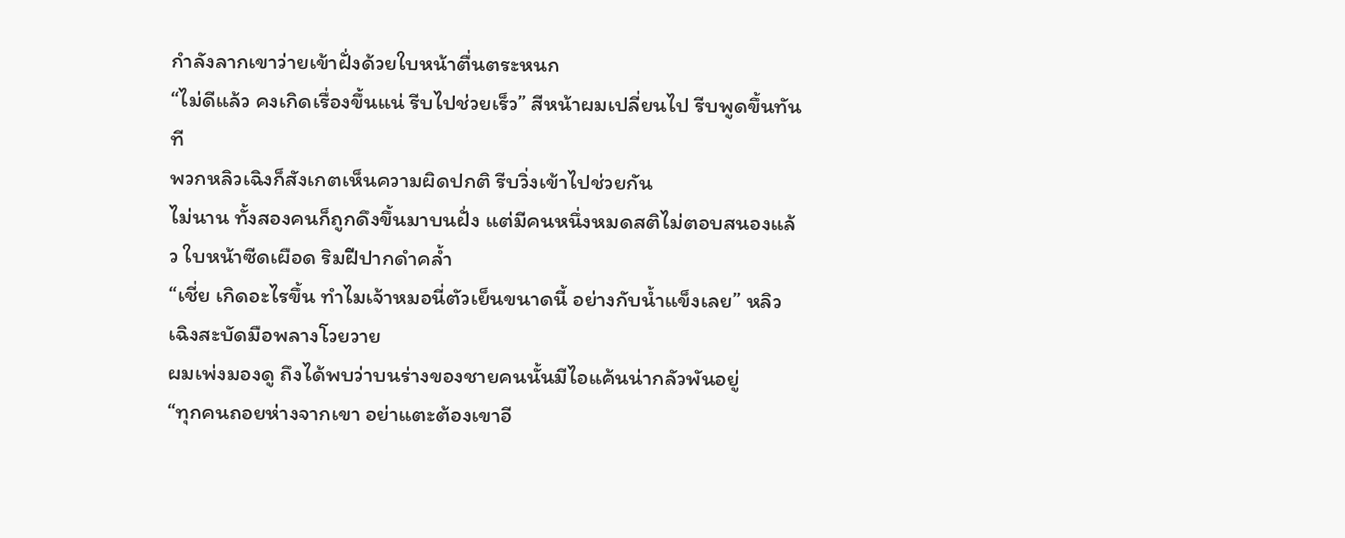กำลังลากเขาว่ายเข้าฝั่งด้วยใบหน้าตื่นตระหนก
“ไม่ดีแล้ว คงเกิดเรื่องขึ้นแน่ รีบไปช่วยเร็ว” สีหน้าผมเปลี่ยนไป รีบพูดขึ้นทันที
พวกหลิวเฉิงก็สังเกตเห็นความผิดปกติ รีบวิ่งเข้าไปช่วยกัน
ไม่นาน ทั้งสองคนก็ถูกดึงขึ้นมาบนฝั่ง แต่มีคนหนึ่งหมดสติไม่ตอบสนองแล้ว ใบหน้าซีดเผือด ริมฝีปากดำคล้ำ
“เชี่ย เกิดอะไรขึ้น ทำไมเจ้าหมอนี่ตัวเย็นขนาดนี้ อย่างกับน้ำแข็งเลย” หลิวเฉิงสะบัดมือพลางโวยวาย
ผมเพ่งมองดู ถึงได้พบว่าบนร่างของชายคนนั้นมีไอแค้นน่ากลัวพันอยู่
“ทุกคนถอยห่างจากเขา อย่าแตะต้องเขาอี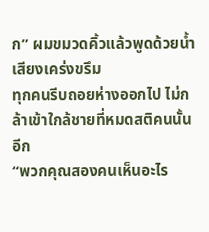ก” ผมขมวดคิ้วแล้วพูดด้วยน้ำเสียงเคร่งขรึม
ทุกคนรีบถอยห่างออกไป ไม่กล้าเข้าใกล้ชายที่หมดสติคนนั้นอีก
“พวกคุณสองคนเห็นอะไร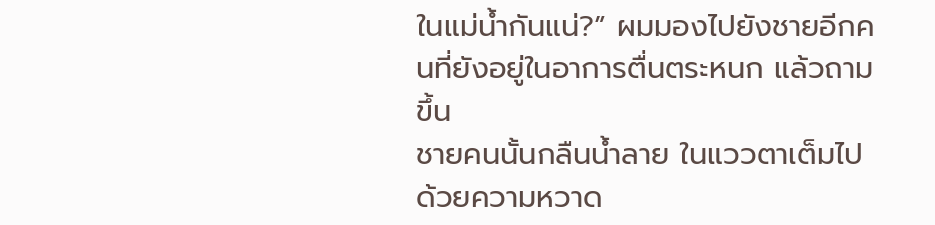ในแม่น้ำกันแน่?” ผมมองไปยังชายอีกคนที่ยังอยู่ในอาการตื่นตระหนก แล้วถามขึ้น
ชายคนนั้นกลืนน้ำลาย ในแววตาเต็มไปด้วยความหวาด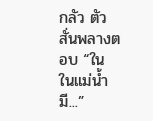กลัว ตัวสั่นพลางตอบ “ใน ในแม่น้ำ มี...”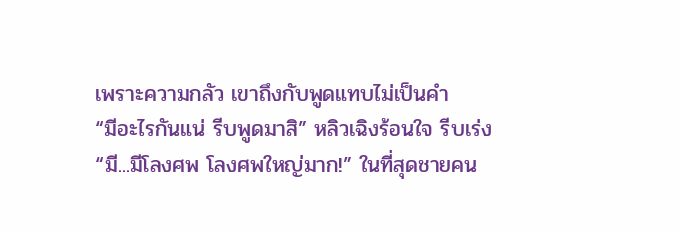เพราะความกลัว เขาถึงกับพูดแทบไม่เป็นคำ
“มีอะไรกันแน่ รีบพูดมาสิ” หลิวเฉิงร้อนใจ รีบเร่ง
“มี...มีโลงศพ โลงศพใหญ่มาก!” ในที่สุดชายคน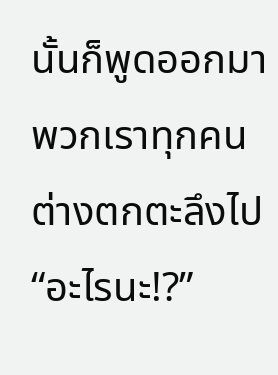นั้นก็พูดออกมา
พวกเราทุกคนต่างตกตะลึงไป “อะไรนะ!?”